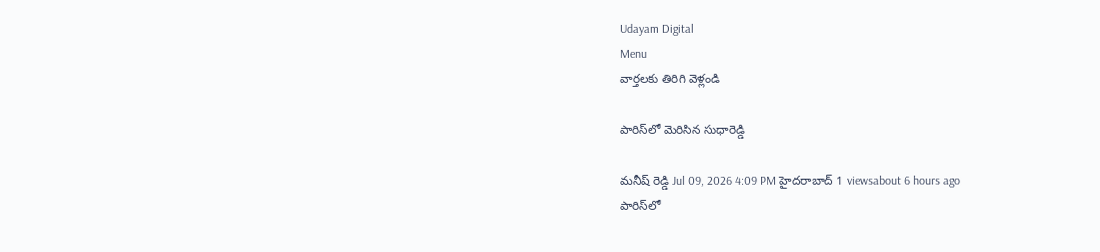Udayam Digital
Menu
వార్తలకు తిరిగి వెళ్లండి

పారిస్‌లో మెరిసిన సుధారెడ్డి

మనీష్ రెడ్డి Jul 09, 2026 4:09 PM హైదరాబాద్ 1 viewsabout 6 hours ago
పారిస్‌లో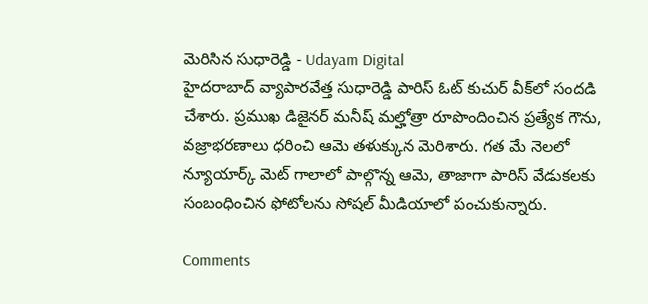మెరిసిన సుధారెడ్డి - Udayam Digital
హైదరాబాద్ వ్యాపారవేత్త సుధారెడ్డి పారిస్ ఓట్ కుచుర్ వీక్‌లో సందడి చేశారు. ప్రముఖ డిజైనర్ మనీష్ మల్హోత్రా రూపొందించిన ప్రత్యేక గౌను, వజ్రాభరణాలు ధరించి ఆమె తళుక్కున మెరిశారు. గత మే నెలలో న్యూయార్క్ మెట్ గాలాలో పాల్గొన్న ఆమె, తాజాగా పారిస్ వేడుకలకు సంబంధించిన ఫోటోలను సోషల్ మీడియాలో పంచుకున్నారు.

Comments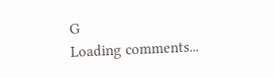G
Loading comments...